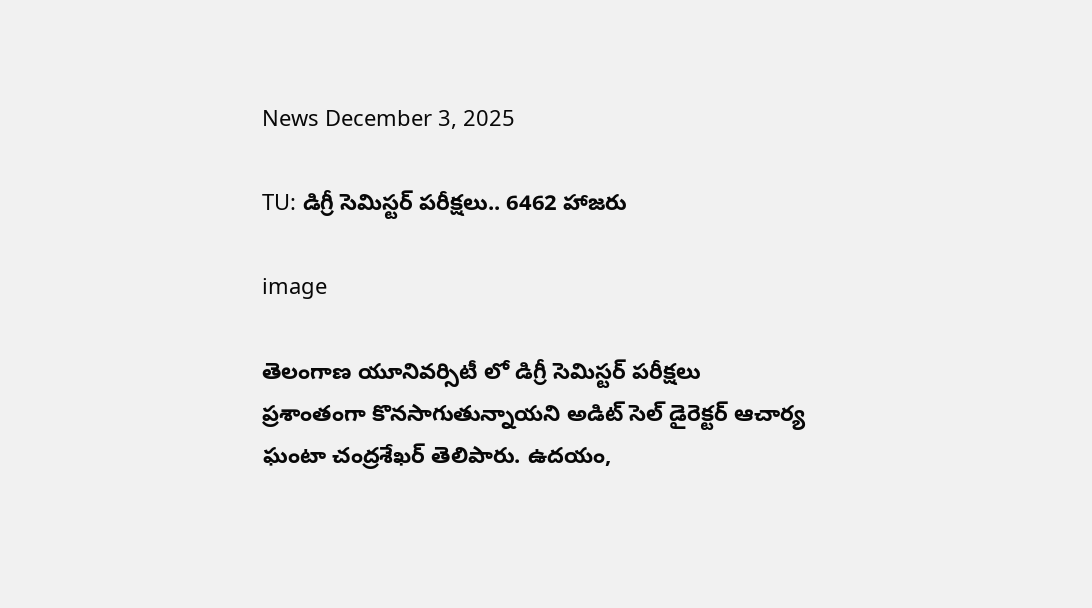News December 3, 2025

TU: డిగ్రీ సెమిస్టర్ పరీక్షలు.. 6462 హాజరు

image

తెలంగాణ యూనివర్సిటీ లో డిగ్రీ సెమిస్టర్ పరీక్షలు ప్రశాంతంగా కొనసాగుతున్నాయని అడిట్ సెల్ డైరెక్టర్ ఆచార్య ఘంటా చంద్రశేఖర్ తెలిపారు. ఉదయం,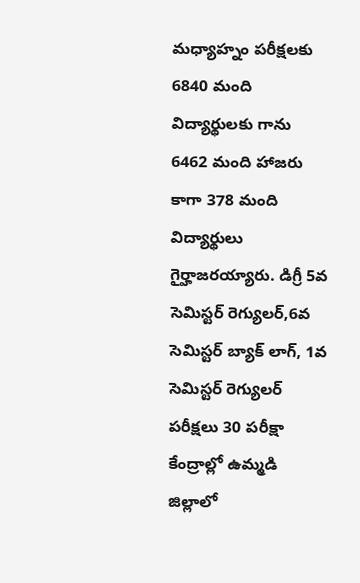మధ్యాహ్నం పరీక్షలకు 6840 మంది విద్యార్థులకు గాను 6462 మంది హాజరు కాగా 378 మంది విద్యార్థులు గైర్హాజరయ్యారు. డిగ్రీ 5వ సెమిస్టర్ రెగ్యులర్,6వ సెమిస్టర్ బ్యాక్ లాగ్, 1వ సెమిస్టర్ రెగ్యులర్ పరీక్షలు 30 పరీక్షా కేంద్రాల్లో ఉమ్మడి జిల్లాలో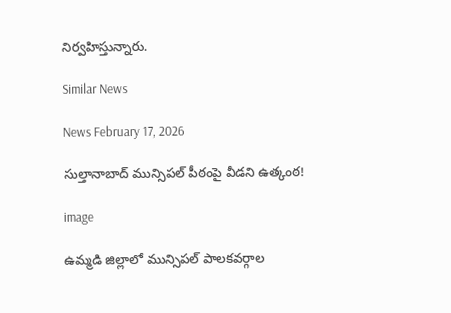నిర్వహిస్తున్నారు.

Similar News

News February 17, 2026

సుల్తానాబాద్‌ మున్సిపల్‌ పీఠంపై వీడని ఉత్కంఠ!

image

ఉమ్మడి జిల్లాలో మున్సిపల్ పాలకవర్గాల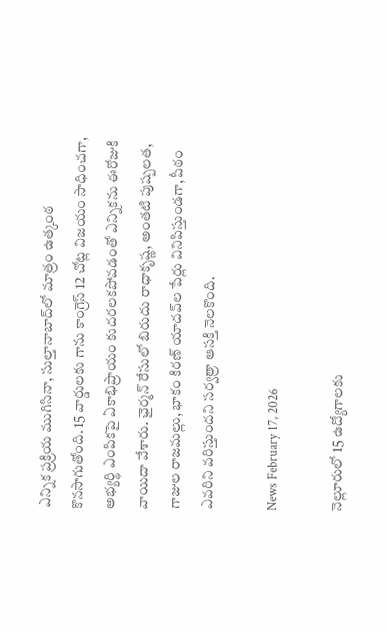ఎన్నిక ప్రక్రియ ముగిసినా, సుల్తానాబాద్‌లో మాత్రం ఉత్కంఠ కొనసాగుతోంది. 15 వార్డులకు గాను కాంగ్రెస్‌ 12 చోట్ల విజయం సాధించగా, అభ్యర్థి ఎంపికపై ఏకాభిప్రాయం కుదరలకపోవడంతో ఎన్నికను ఈరోజుకి వాయిదా వేశారు. ఛైర్మన్‌ రేసులో బిరుదు రాధాకృష్ణ, అంతటి పుష్పలత, గాజుల రాజమల్లు, భాకం కిరణ్‌ యాదవ్‌ల పేర్లు వినిపిస్తుండగా, పీఠం ఎవరిని వరిస్తుందని సర్వత్రా ఆసక్తి నెలకొంది.

News February 17, 2026

నెల్లూరులో 15 ఉద్యోగాలకు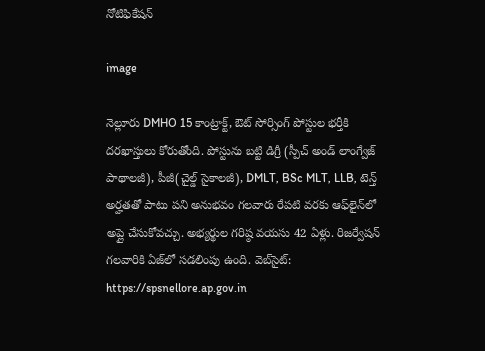నోటిఫికేషన్

image

నెల్లూరు DMHO 15 కాంట్రాక్ట్, ఔట్ సోర్సింగ్ పోస్టుల భర్తీకి దరఖాస్తులు కోరుతోంది. పోస్టును బట్టి డిగ్రీ (స్పీచ్ అండ్ లాంగ్వేజ్ పాథాలజీ), పీజీ(చైల్డ్ సైకాలజీ), DMLT, BSc MLT, LLB, టెన్త్ అర్హతతో పాటు పని అనుభవం గలవారు రేపటి వరకు ఆఫ్‌‌లైన్‌లో అప్లై చేసుకోవచ్చు. అభ్యర్థుల గరిష్ఠ వయసు 42 ఏళ్లు. రిజర్వేషన్ గలవారికి ఏజ్‌లో సడలింపు ఉంది. వెబ్‌సైట్: https://spsnellore.ap.gov.in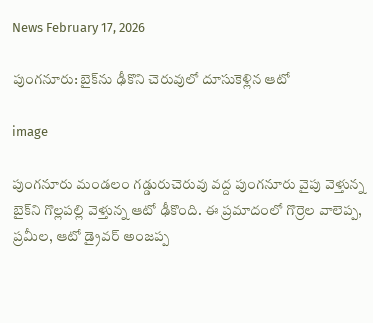News February 17, 2026

పుంగనూరు: బైక్‌ను ఢీకొని చెరువులో దూసుకెళ్లిన ఆటో

image

పుంగనూరు మండలం గడ్డురుచెరువు వద్ద పుంగనూరు వైపు వెళ్తున్న బైక్‌ని గొల్లపల్లి వెళ్తున్న ఆటో ఢీకొంది. ఈ ప్రమాదంలో గొర్రెల వాలెప్ప, ప్రమీల, ఆటో డ్రైవర్ అంజప్ప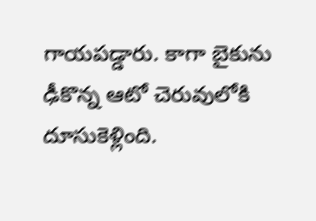గాయపడ్డారు. కాగా బైకును ఢీకొన్న ఆటో చెరువులోకి దూసుకెళ్లింది.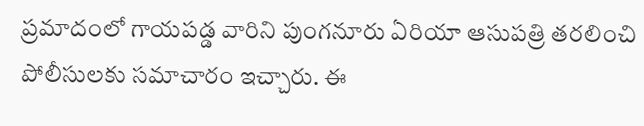ప్రమాదంలో గాయపడ్డ వారిని పుంగనూరు ఏరియా ఆసుపత్రి తరలించి పోలీసులకు సమాచారం ఇచ్చారు. ఈ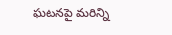ఘటనపై మరిన్ని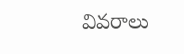వివరాలు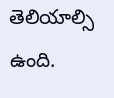తెలియాల్సి ఉంది.